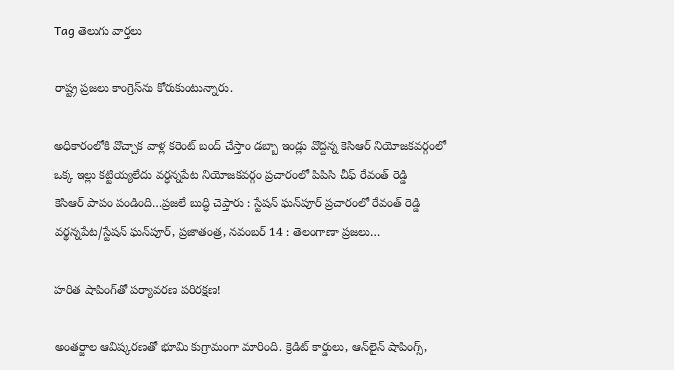Tag తెలుగు వార్తలు

రాష్ట్ర ప్రజలు కాంగ్రెస్‌ను కోరుకుంటున్నారు.

అధికారంలోకి వొచ్చాక వాళ్ల కరెంట్‌ ‌బంద్‌ ‌చేస్తాం డబ్బా ఇండ్లు వొద్దన్న కెసిఆర్‌ ‌నియోజకవర్గంలో ఒక్క ఇల్లు కట్టియ్యలేదు వర్ధన్నపేట నియోజకవర్గం ప్రచారంలో పిపిసి చీఫ్‌ ‌రేవంత్‌ ‌రెడ్డి కెసిఆర్‌ ‌పాపం పండింది…ప్రజలే బుద్ధి చెప్తారు : స్టేషన్‌ ‌ఘన్‌పూర్‌ ‌ప్రచారంలో రేవంత్‌ ‌రెడ్డి వర్థన్నపేట/స్టేషన్‌ ‌ఘన్‌పూర్‌, ప్రజాతంత్ర, నవంబర్‌ 14 : తెలంగాణా ప్రజలు…

హరిత షాపింగ్‌తో పర్యావరణ పరిరక్షణ!

అంతర్జాల ఆవిష్కరణతో భూమి కుగ్రామంగా మారింది. క్రెడిట్‌ కార్డులు, ఆన్‌లైన్‌ షాపింగ్స్‌,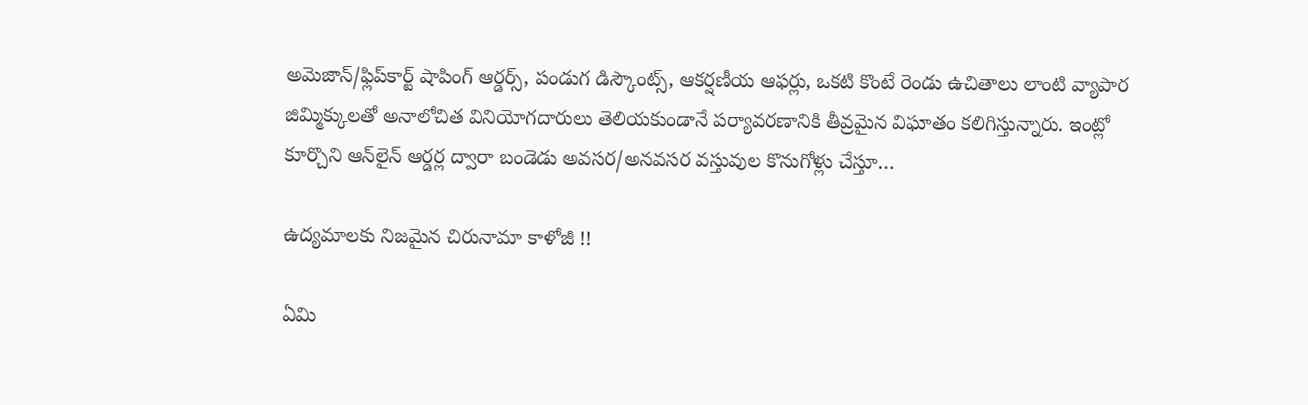అమెజాన్‌/ఫ్లిప్‌కార్ట్‌ షాపింగ్‌ ఆర్డర్స్‌, పండుగ డిస్కౌంట్స్‌, ఆకర్షణీయ ఆఫర్లు, ఒకటి కొంటే రెండు ఉచితాలు లాంటి వ్యాపార జిమ్మిక్కులతో అనాలోచిత వినియోగదారులు తెలియకుండానే పర్యావరణానికి తీవ్రమైన విఘాతం కలిగిస్తున్నారు. ఇంట్లో కూర్చొని ఆన్‌లైన్‌ ఆర్డర్ల ద్వారా బండెడు అవసర/అనవసర వస్తువుల కొనుగోళ్లు చేస్తూ…

ఉద్యమాలకు నిజమైన చిరునామా కాళోజీ !!

ఏమి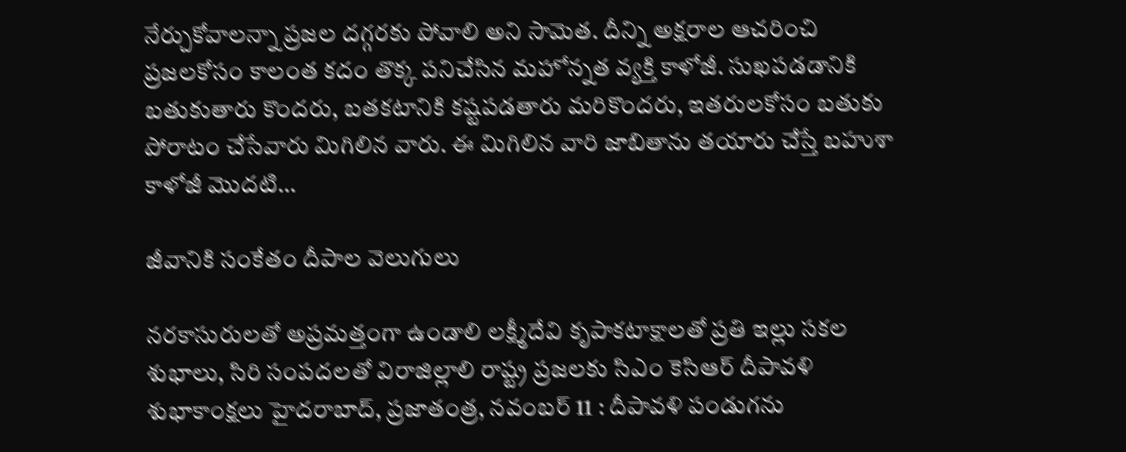నేర్చుకోవాలన్నా ప్రజల దగ్గరకు పోవాలి అని సామెత. దీన్ని అక్షరాల ఆచరించి ప్రజలకోసం కాలంత కదం తొక్క పనిచేసిన మహోన్నత వ్యక్తి కాళోజీ. సుఖపడడానికి బతుకుతారు కొందరు, బతకటానికి కష్టపడతారు మరికొందరు, ఇతరులకోసం బతుకు పోరాటం చేసేవారు మిగిలిన వారు. ఈ మిగిలిన వారి జాబితాను తయారు చేస్తే బహుశా కాళోజీ మొదటి…

జీవానికి సంకేతం దీపాల వెలుగులు

నరకాసురులతో అప్రమత్తంగా ఉండాలి లక్ష్మీదేవి కృపాకటాక్షాలతో ప్రతి ఇల్లు సకల శుభాలు, సిరి సంపదలతో విరాజిల్లాలి రాష్ట్ర ప్రజలకు సిఎం కెసిఆర్‌ ‌దీపావళి శుభాకాంక్షలు హైదరాబాద్‌, ప్రజాతంత్ర, నవంబర్‌ 11 : దీపావళి పండుగను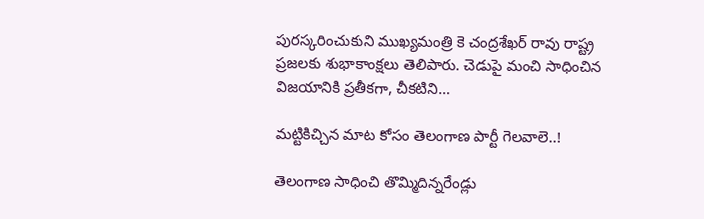పురస్కరించుకుని ముఖ్యమంత్రి కె చంద్రశేఖర్‌ ‌రావు రాష్ట్ర ప్రజలకు శుభాకాంక్షలు తెలిపారు. చెడుపై మంచి సాధించిన విజయానికి ప్రతీకగా, చీకటిని…

మట్టికిచ్చిన మాట కోసం తెలంగాణ పార్టీ గెలవాలె..!

తెలంగాణ సాధించి తొమ్మిదిన్నరేండ్లు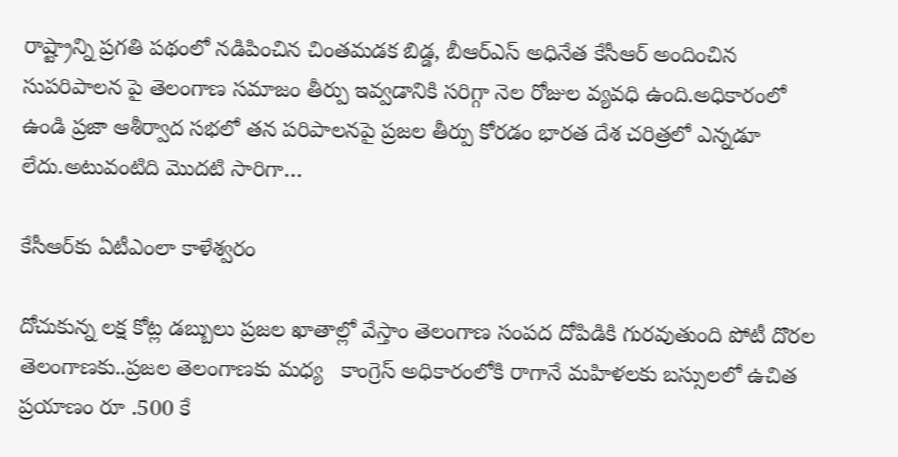రాష్ట్రాన్ని ప్రగతి పథంలో నడిపించిన చింతమడక బిడ్డ, బీఆర్‌ఎస్‌ అధినేత కేసీఆర్‌ అం‌దించిన సుపరిపాలన పై తెలంగాణ సమాజం తీర్పు ఇవ్వడానికి సరిగ్గా నెల రోజుల వ్యవధి ఉంది.అధికారంలో ఉండి ప్రజా ఆశీర్వాద సభలో తన పరిపాలనపై ప్రజల తీర్పు కోరడం భారత దేశ చరిత్రలో ఎన్నడూ లేదు.అటువంటిది మొదటి సారిగా…

కేసీఆర్‌కు ఏటీఎంలా కాళేశ్వరం

దోచుకున్న లక్ష కోట్ల డబ్బులు ప్రజల ఖాతాల్లో వేస్తాం తెలంగాణ సంపద దోపిడికి గురవుతుంది పోటీ దొరల తెలంగాణకు..ప్రజల తెలంగాణకు మధ్య   కాంగ్రెస్‌ అధికారంలోకి రాగానే మహిళలకు బస్సులలో ఉచిత ప్రయాణం రూ .500 కే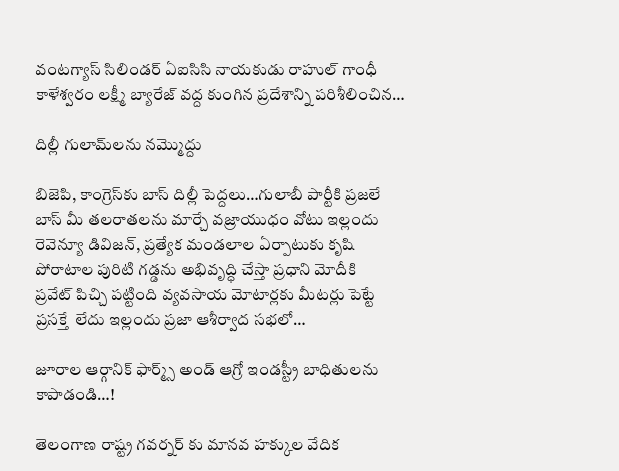వంటగ్యాస్‌ ‌సిలిండర్‌ ఏఐసిసి నాయకుడు రాహుల్‌ ‌గాంధీ కాళేశ్వరం లక్ష్మీ బ్యారేజ్‌ ‌వద్ద కుంగిన ప్రదేశాన్ని పరిశీలించిన…

దిల్లీ గులామ్‌లను నమ్మొద్దు

బిజెపి, కాంగ్రెస్‌కు బాస్‌ ‌దిల్లీ పెద్దలు…గులాబీ పార్టీకి ప్రజలే బాస్‌ ‌మీ తలరాతలను మార్చే వజ్రాయుధం వోటు ఇల్లందు రెవెన్యూ డివిజన్‌, ప్రత్యేక మండలాల ఏర్పాటుకు కృషి పోరాటాల పురిటి గడ్డను అభివృద్ధి చేస్తా ప్రధాని మోదీకి ప్రవేట్‌ ‌పిచ్చి పట్టింది వ్యవసాయ మోటార్లకు మీటర్లు పెట్టే ప్రసక్తే  లేదు ఇల్లందు ప్రజా ఆశీర్వాద సభలో…

జూరాల ఆర్గానిక్‌ ఫార్మ్స్‌ అండ్‌ ఆగ్రో ఇండస్ట్రీ బాధితులను కాపాడండి…!

తెలంగాణ రాష్ట్ర గవర్నర్‌ కు మానవ హక్కుల వేదిక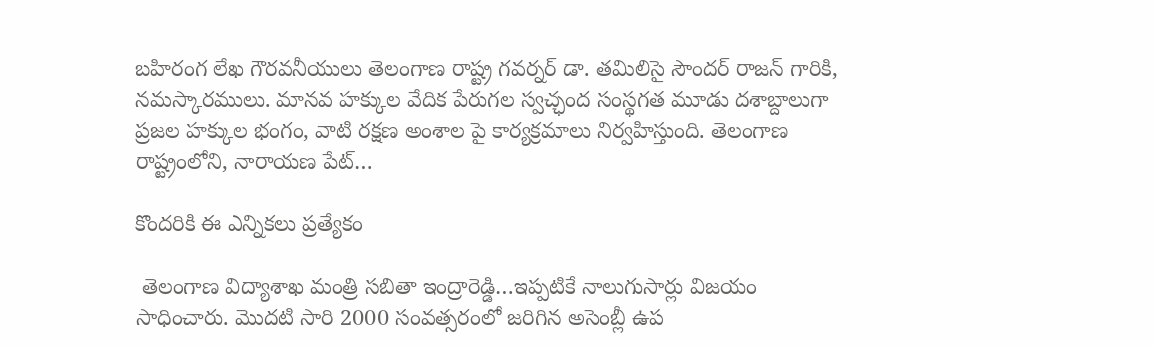బహిరంగ లేఖ గౌరవనీయులు తెలంగాణ రాష్ట్ర గవర్నర్‌ డా. తమిలిసై సౌందర్‌ రాజన్‌ గారికి, నమస్కారములు. మానవ హక్కుల వేదిక పేరుగల స్వచ్ఛంద సంస్థగత మూడు దశాబ్దాలుగా ప్రజల హక్కుల భంగం, వాటి రక్షణ అంశాల పై కార్యక్రమాలు నిర్వహిస్తుంది. తెలంగాణ రాష్ట్రంలోని, నారాయణ పేట్‌…

కొందరికి ఈ ఎన్నికలు ప్రత్యేకం

 తెలంగాణ విద్యాశాఖ మంత్రి సబితా ఇంద్రారెడ్డి…ఇప్పటికే నాలుగుసార్లు విజయం సాధించారు. మొదటి సారి 2000 సంవత్సరంలో జరిగిన అసెంబ్లీ ఉప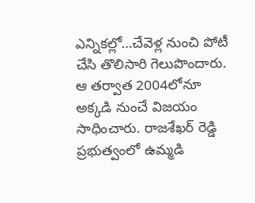ఎన్నికల్లో…చేవెళ్ల నుంచి పోటీ చేసి తొలిసారి గెలుపొందారు. ఆ తర్వాత 2004లోనూ అక్కడి నుంచే విజయం సాధించారు. రాజశేఖర్‌ ‌రెడ్డి ప్రభుత్వంలో ఉమ్మడి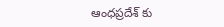ఆంధప్రదేశ్‌ ‌కు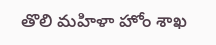తొలి మహిళా హోం శాఖ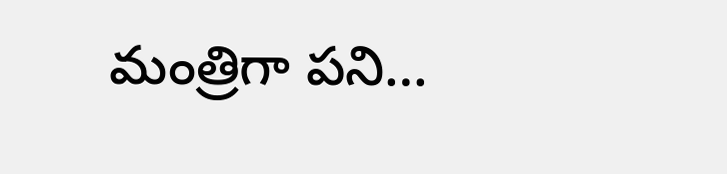మంత్రిగా పని…